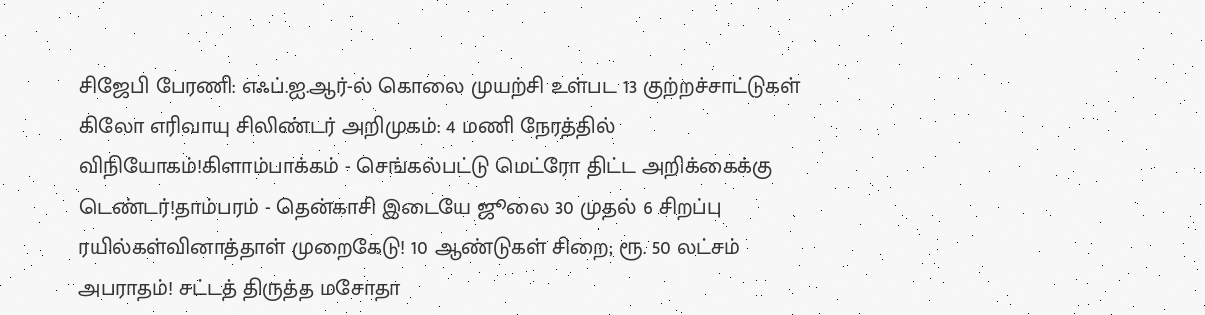சிஜேபி பேரணி: எஃப்.ஐ.ஆர்-ல் கொலை முயற்சி உள்பட 13 குற்றச்சாட்டுகள் கிலோ எரிவாயு சிலிண்டர் அறிமுகம்: 4 மணி நேரத்தில் விநியோகம்!கிளாம்பாக்கம் - செங்கல்பட்டு மெட்ரோ திட்ட அறிக்கைக்கு டெண்டர்!தாம்பரம் - தென்காசி இடையே ஜூலை 30 முதல் 6 சிறப்பு ரயில்கள்வினாத்தாள் முறைகேடு! 10 ஆண்டுகள் சிறை; ரூ. 50 லட்சம் அபராதம்! சட்டத் திருத்த மசோதா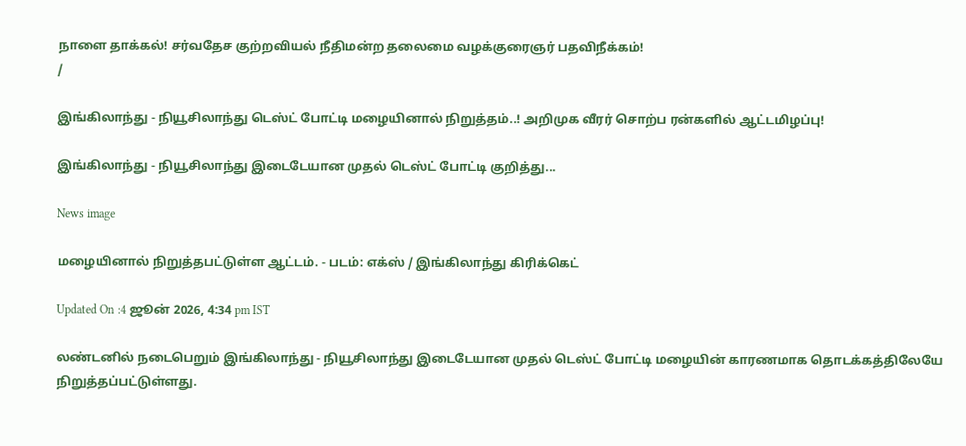நாளை தாக்கல்! சர்வதேச குற்றவியல் நீதிமன்ற தலைமை வழக்குரைஞர் பதவிநீக்கம்!
/

இங்கிலாந்து - நியூசிலாந்து டெஸ்ட் போட்டி மழையினால் நிறுத்தம்..! அறிமுக வீரர் சொற்ப ரன்களில் ஆட்டமிழப்பு!

இங்கிலாந்து - நியூசிலாந்து இடைடேயான முதல் டெஸ்ட் போட்டி குறித்து...

News image

மழையினால் நிறுத்தபட்டுள்ள ஆட்டம். - படம்: எக்ஸ் / இங்கிலாந்து கிரிக்கெட்

Updated On :4 ஜூன் 2026, 4:34 pm IST

லண்டனில் நடைபெறும் இங்கிலாந்து - நியூசிலாந்து இடைடேயான முதல் டெஸ்ட் போட்டி மழையின் காரணமாக தொடக்கத்திலேயே நிறுத்தப்பட்டுள்ளது.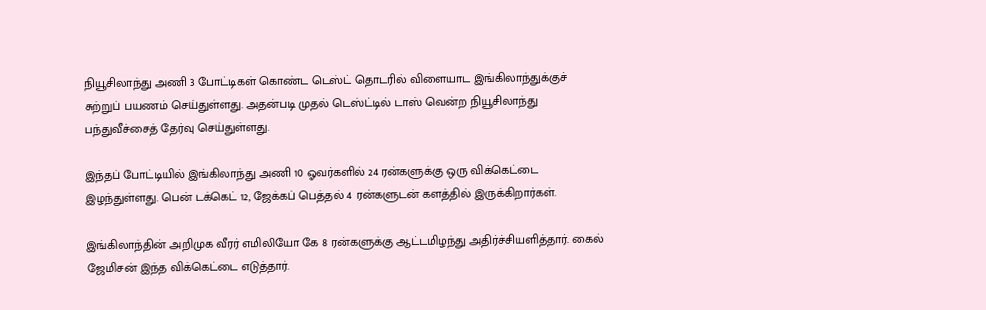நியூசிலாந்து அணி 3 போட்டிகள் கொண்ட டெஸ்ட் தொடரில் விளையாட இங்கிலாந்துக்குச் சுற்றுப் பயணம் செய்துள்ளது. அதன்படி முதல் டெஸ்ட்டில் டாஸ் வென்ற நியூசிலாந்து பந்துவீச்சைத் தேர்வு செய்துள்ளது.

இந்தப் போட்டியில் இங்கிலாந்து அணி 10 ஓவர்களில் 24 ரன்களுக்கு ஒரு விக்கெட்டை இழந்துள்ளது. பென் டக்கெட் 12, ஜேக்கப் பெத்தல் 4 ரன்களுடன் களத்தில் இருக்கிறார்கள்.

இங்கிலாந்தின் அறிமுக வீரர் எமிலியோ கே 8 ரன்களுக்கு ஆட்டமிழந்து அதிர்ச்சியளித்தார். கைல் ஜேமிசன் இந்த விக்கெட்டை எடுத்தார்.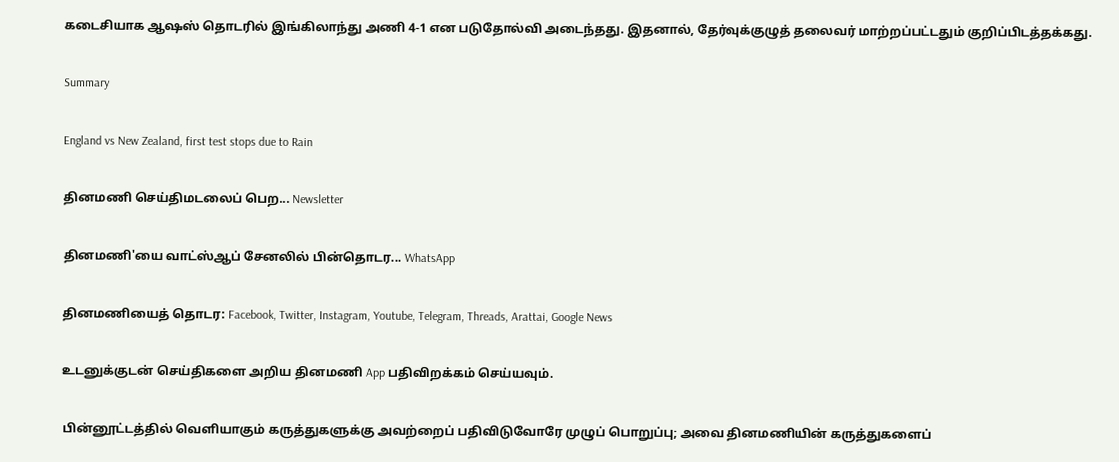கடைசியாக ஆஷஸ் தொடரில் இங்கிலாந்து அணி 4-1 என படுதோல்வி அடைந்தது. இதனால், தேர்வுக்குழுத் தலைவர் மாற்றப்பட்டதும் குறிப்பிடத்தக்கது.

Summary

England vs New Zealand, first test stops due to Rain

தினமணி செய்திமடலைப் பெற... Newsletter

தினமணி'யை வாட்ஸ்ஆப் சேனலில் பின்தொடர... WhatsApp

தினமணியைத் தொடர: Facebook, Twitter, Instagram, Youtube, Telegram, Threads, Arattai, Google News

உடனுக்குடன் செய்திகளை அறிய தினமணி App பதிவிறக்கம் செய்யவும்.

பின்னூட்டத்தில் வெளியாகும் கருத்துகளுக்கு அவற்றைப் பதிவிடுவோரே முழுப் பொறுப்பு; அவை தினமணியின் கருத்துகளைப்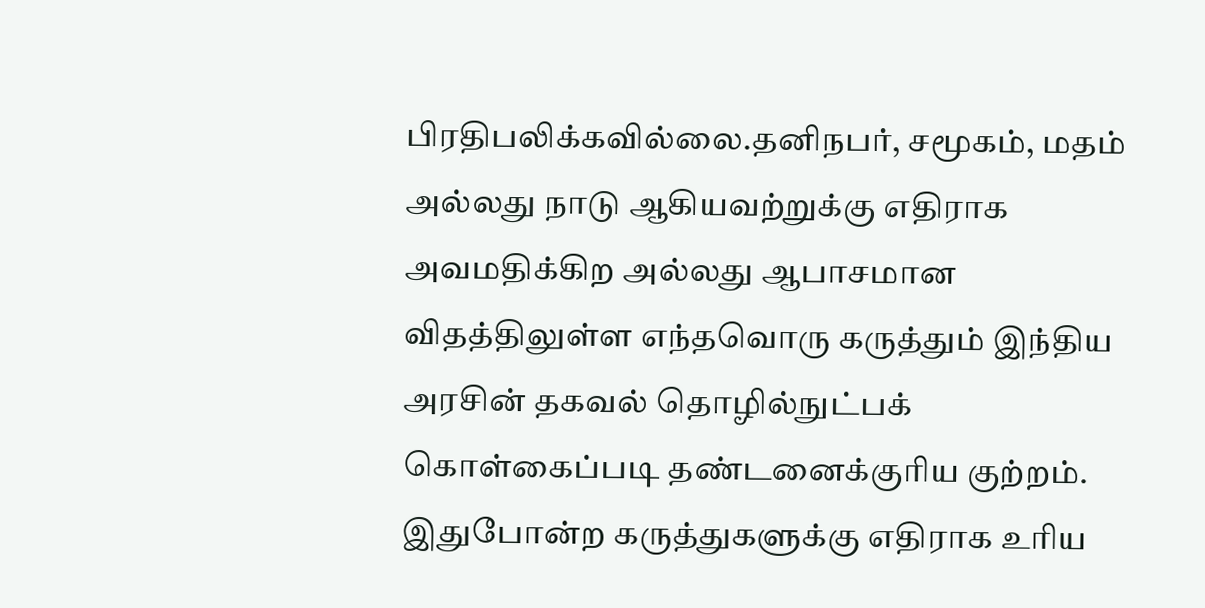பிரதிபலிக்கவில்லை.தனிநபர், சமூகம், மதம் அல்லது நாடு ஆகியவற்றுக்கு எதிராக அவமதிக்கிற அல்லது ஆபாசமான விதத்திலுள்ள எந்தவொரு கருத்தும் இந்திய அரசின் தகவல் தொழில்நுட்பக் கொள்கைப்படி தண்டனைக்குரிய குற்றம். இதுபோன்ற கருத்துகளுக்கு எதிராக உரிய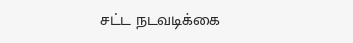சட்ட நடவடிக்கை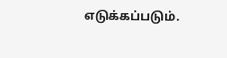எடுக்கப்படும்.